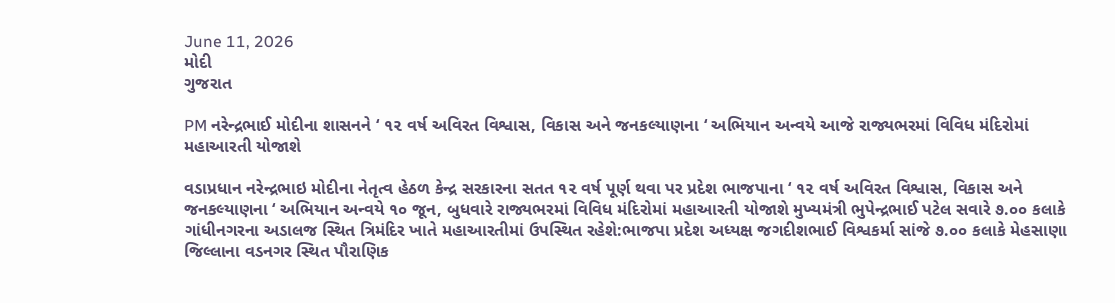June 11, 2026
મોદી
ગુજરાત

PM નરેન્દ્રભાઈ મોદીના શાસનને ‘ ૧૨ વર્ષ અવિરત વિશ્વાસ, વિકાસ અને જનકલ્યાણના ‘ અભિયાન અન્વયે આજે રાજ્યભરમાં વિવિધ મંદિરોમાં મહાઆરતી યોજાશે

વડાપ્રધાન નરેન્દ્રભાઇ મોદીના નેતૃત્વ હેઠળ કેન્દ્ર સરકારના સતત ૧૨ વર્ષ પૂર્ણ થવા પર પ્રદેશ ભાજપાના ‘ ૧૨ વર્ષ અવિરત વિશ્વાસ, વિકાસ અને જનકલ્યાણના ‘ અભિયાન અન્વયે ૧૦ જૂન, બુધવારે રાજ્યભરમાં વિવિધ મંદિરોમાં મહાઆરતી યોજાશે મુખ્યમંત્રી ભુપેન્દ્રભાઈ પટેલ સવારે ૭.૦૦ કલાકે ગાંધીનગરના અડાલજ સ્થિત ત્રિમંદિર ખાતે મહાઆરતીમાં ઉપસ્થિત રહેશે:ભાજપા પ્રદેશ અધ્યક્ષ જગદીશભાઈ વિશ્વકર્મા સાંજે ૭.૦૦ કલાકે મેહસાણા જિલ્લાના વડનગર સ્થિત પૌરાણિક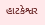હાટકેશ્વર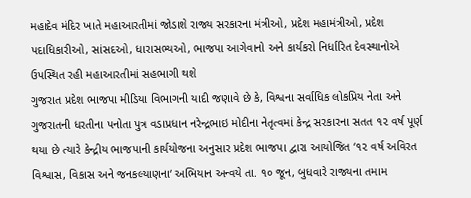મહાદેવ મંદિર ખાતે મહાઆરતીમાં જોડાશે રાજ્ય સરકારના મંત્રીઓ, પ્રદેશ મહામંત્રીઓ, પ્રદેશ પદાધિકારીઓ, સાંસદઓ, ધારાસભ્યઓ, ભાજપા આગેવાનો અને કાર્યકરો નિર્ધારિત દેવસ્થાનોએ ઉપસ્થિત રહી મહાઆરતીમાં સહભાગી થશે
ગુજરાત પ્રદેશ ભાજપા મીડિયા વિભાગની યાદી જણાવે છે કે, વિશ્વના સર્વાધિક લોકપ્રિય નેતા અને ગુજરાતની ધરતીના પનોતા પુત્ર વડાપ્રધાન નરેન્દ્રભાઇ મોદીના નેતૃત્વમાં કેન્દ્ર સરકારના સતત ૧૨ વર્ષ પૂર્ણ થયા છે ત્યારે કેન્દ્રીય ભાજપાની કાર્યયોજના અનુસાર પ્રદેશ ભાજપા દ્વારા આયોજિત ‘૧૨ વર્ષ અવિરત વિશ્વાસ, વિકાસ અને જનકલ્યાણના‘ અભિયાન અન્વયે તા. ૧૦ જૂન, બુધવારે રાજ્યના તમામ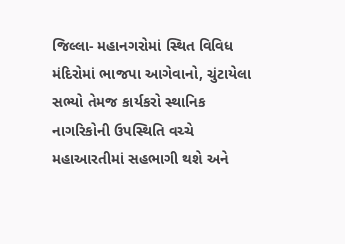જિલ્લા- મહાનગરોમાં સ્થિત વિવિધ મંદિરોમાં ભાજપા આગેવાનો, ચુંટાયેલા સભ્યો તેમજ કાર્યકરો સ્થાનિક નાગરિકોની ઉપસ્થિતિ વચ્ચે મહાઆરતીમાં સહભાગી થશે અને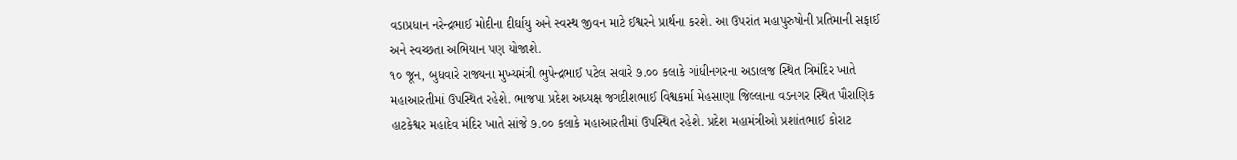વડાપ્રધાન નરેન્દ્રભાઈ મોદીના દીર્ઘાયુ અને સ્વસ્થ જીવન માટે ઈશ્વરને પ્રાર્થના કરશે. આ ઉપરાંત મહાપુરુષોની પ્રતિમાની સફાઈ અને સ્વચ્છતા અભિયાન પણ યોજાશે.
૧૦ જૂન, બુધવારે રાજ્યના મુખ્યમંત્રી ભુપેન્દ્રભાઈ પટેલ સવારે ૭.૦૦ કલાકે ગાંધીનગરના અડાલજ સ્થિત ત્રિમંદિર ખાતે મહાઆરતીમાં ઉપસ્થિત રહેશે. ભાજપા પ્રદેશ અધ્યક્ષ જગદીશભાઈ વિશ્વકર્મા મેહસાણા જિલ્લાના વડનગર સ્થિત પૌરાણિક હાટકેશ્વર મહાદેવ મંદિર ખાતે સાંજે ૭.૦૦ કલાકે મહાઆરતીમાં ઉપસ્થિત રહેશે. પ્રદેશ મહામંત્રીઓ પ્રશાંતભાઈ કોરાટ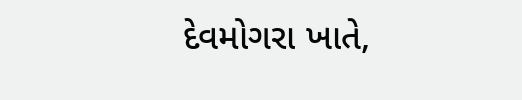દેવમોગરા ખાતે,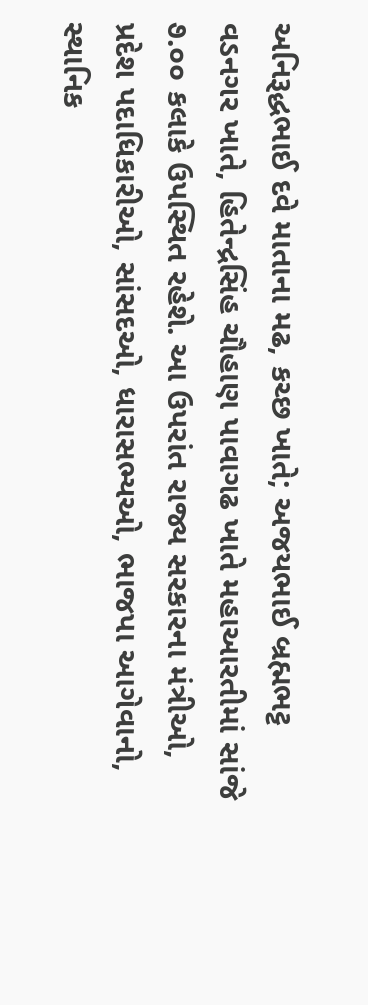અનિરૂદ્ધભાઈ દવે માતાના મઢ, કચ્છ ખાતે; અજયભાઈ બ્રહ્મભટ્ટ વડનગર ખાતે, હિતેન્દ્રસિંહ ચૌહાણ પાવાગઢ ખાતે મહાઆરતીમાં સાંજે ૭.૦૦ કલાકે ઉપસ્થિત રહેશે. આ ઉપરાંત રાજ્ય સરકારના મંત્રીઓ, પ્રદેશ પદાધિકારીઓ, સાંસદઓ, ધારાસભ્યઓ, ભાજપા આગેવાનો, સ્થાનિક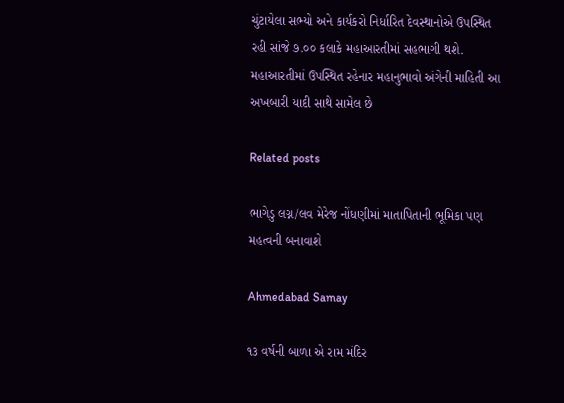ચુંટાયેલા સભ્યો અને કાર્યકરો નિર્ધારિત દેવસ્થાનોએ ઉપસ્થિત રહી સાંજે ૭.૦૦ કલાકે મહાઆરતીમાં સહભાગી થશે. મહાઆરતીમાં ઉપસ્થિત રહેનાર મહાનુભાવો અંગેની માહિતી આ અખબારી યાદી સાથે સામેલ છે

Related posts

ભાગેડુ લગ્ન/લવ મેરેજ નોંધણીમાં માતાપિતાની ભૂમિકા પણ મહત્‍વની બનાવાશે

Ahmedabad Samay

૧૩ વર્ષની બાળા એ રામ મંદિર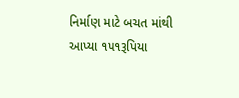નિર્માણ માટે બચત માંથી આપ્યા ૧૫૧રૂપિયા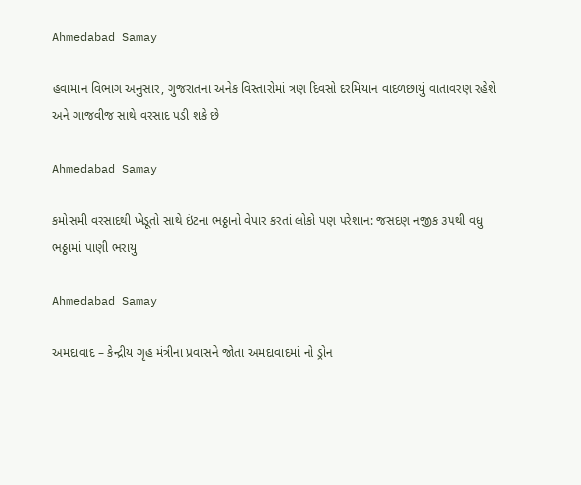Ahmedabad Samay

હવામાન વિભાગ અનુસાર, ગુજરાતના અનેક વિસ્તારોમાં ત્રણ દિવસો દરમિયાન વાદળછાયું વાતાવરણ રહેશે અને ગાજવીજ સાથે વરસાદ પડી શકે છે

Ahmedabad Samay

કમોસમી વરસાદથી ખેડૂતો સાથે ઇંટના ભઠ્ઠાનો વેપાર કરતાં લોકો પણ પરેશાન: જસદણ નજીક ૩૫થી વધુ ભઠ્ઠામાં પાણી ભરાયુ

Ahmedabad Samay

અમદાવાદ – કેન્દ્રીય ગૃહ મંત્રીના પ્રવાસને જોતા અમદાવાદમાં નો ડ્રોન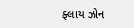ફ્લાય ઝોન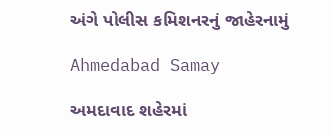અંગે પોલીસ કમિશનરનું જાહેરનામું

Ahmedabad Samay

અમદાવાદ શહેરમાં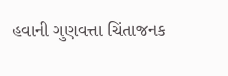હવાની ગુણવત્તા ચિંતાજનક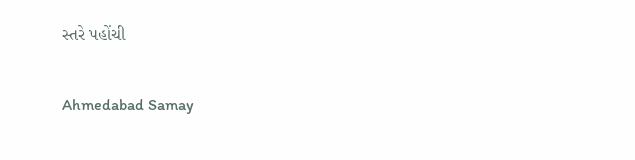સ્તરે પહોંચી

Ahmedabad Samay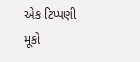એક ટિપ્પણી મૂકો